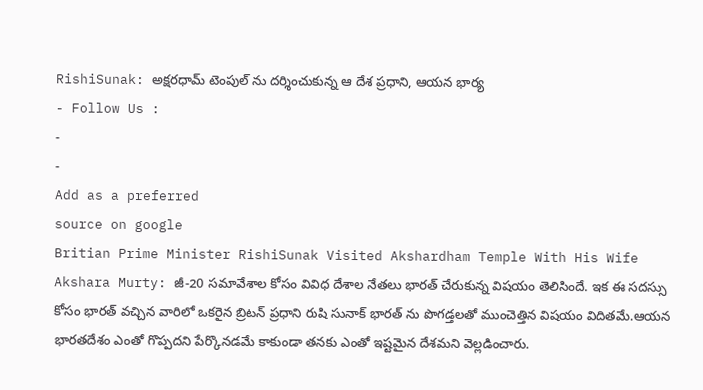RishiSunak: అక్షరధామ్ టెంపుల్ ను దర్శించుకున్న ఆ దేశ ప్రధాని, ఆయన భార్య
- Follow Us :
-
-
Add as a preferred
source on google
Britian Prime Minister RishiSunak Visited Akshardham Temple With His Wife Akshara Murty: జీ-20 సమావేశాల కోసం వివిధ దేశాల నేతలు భారత్ చేరుకున్న విషయం తెలిసిందే. ఇక ఈ సదస్సు కోసం భారత్ వచ్చిన వారిలో ఒకరైన బ్రిటన్ ప్రధాని రుషి సునాక్ భారత్ ను పొగడ్తలతో ముంచెత్తిన విషయం విదితమే.ఆయన భారతదేశం ఎంతో గొప్పదని పేర్కొనడమే కాకుండా తనకు ఎంతో ఇష్టమైన దేశమని వెల్లడించారు.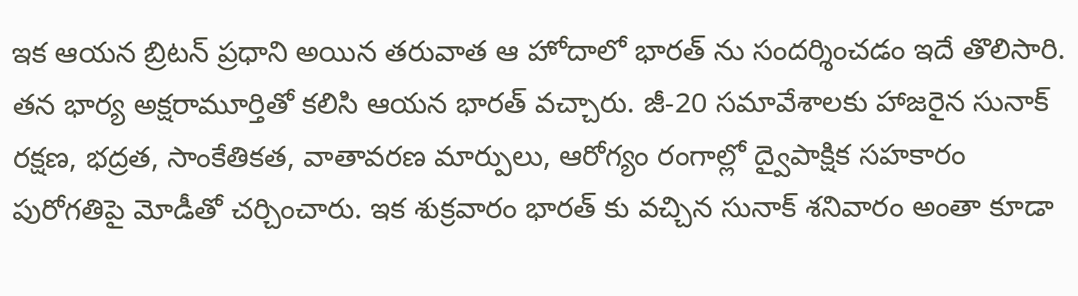ఇక ఆయన బ్రిటన్ ప్రధాని అయిన తరువాత ఆ హోదాలో భారత్ ను సందర్శించడం ఇదే తొలిసారి. తన భార్య అక్షరామూర్తితో కలిసి ఆయన భారత్ వచ్చారు. జీ-20 సమావేశాలకు హాజరైన సునాక్ రక్షణ, భద్రత, సాంకేతికత, వాతావరణ మార్పులు, ఆరోగ్యం రంగాల్లో ద్వైపాక్షిక సహకారం పురోగతిపై మోడీతో చర్చించారు. ఇక శుక్రవారం భారత్ కు వచ్చిన సునాక్ శనివారం అంతా కూడా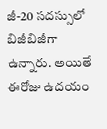జీ-20 సదస్సులో బిజీబిజీగా ఉన్నారు. అయితే ఈరోజు ఉదయం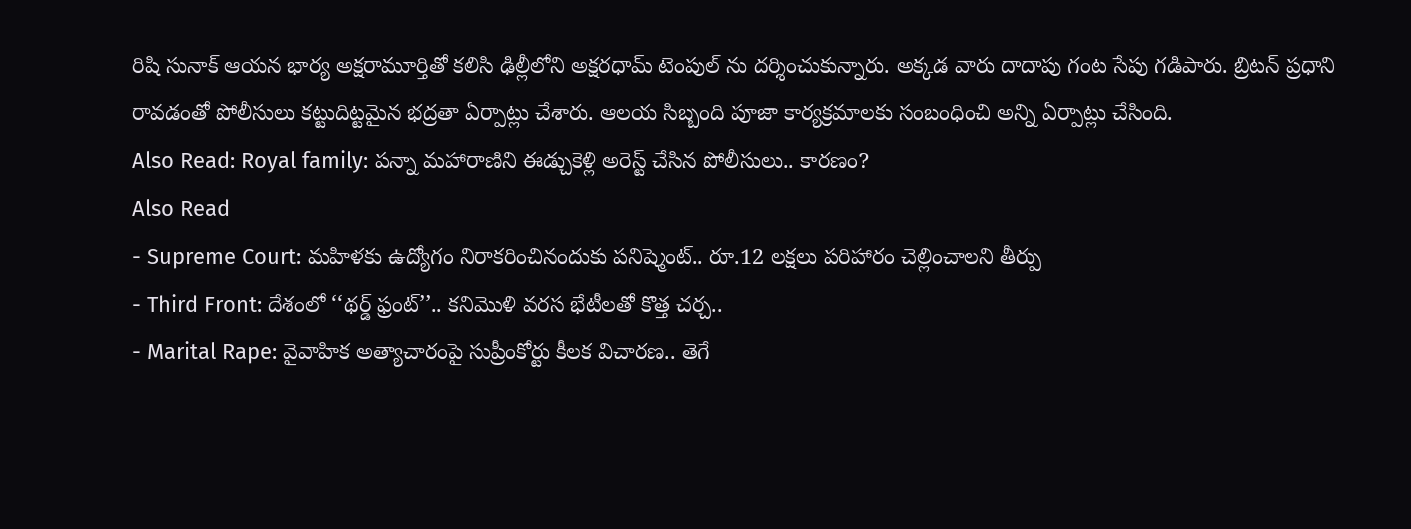రిషి సునాక్ ఆయన భార్య అక్షరామూర్తితో కలిసి ఢిల్లీలోని అక్షరధామ్ టెంపుల్ ను దర్శించుకున్నారు. అక్కడ వారు దాదాపు గంట సేపు గడిపారు. బ్రిటన్ ప్రధాని రావడంతో పోలీసులు కట్టుదిట్టమైన భద్రతా ఏర్పాట్లు చేశారు. ఆలయ సిబ్బంది పూజా కార్యక్రమాలకు సంబంధించి అన్ని ఏర్పాట్లు చేసింది.
Also Read: Royal family: పన్నా మహారాణిని ఈడ్చుకెళ్లి అరెస్ట్ చేసిన పోలీసులు.. కారణం?
Also Read
- Supreme Court: మహిళకు ఉద్యోగం నిరాకరించినందుకు పనిష్మెంట్.. రూ.12 లక్షలు పరిహారం చెల్లించాలని తీర్పు
- Third Front: దేశంలో ‘‘థర్డ్ ఫ్రంట్’’.. కనిమొళి వరస భేటీలతో కొత్త చర్చ..
- Marital Rape: వైవాహిక అత్యాచారంపై సుప్రీంకోర్టు కీలక విచారణ.. తెగే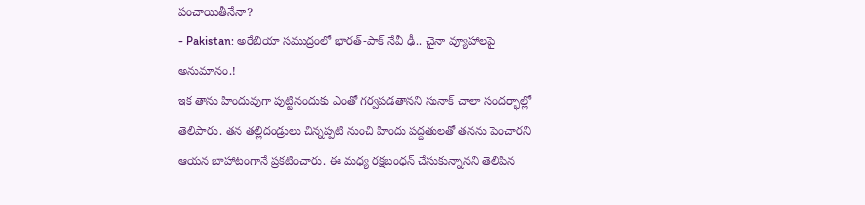పంచాయితీనేనా?
- Pakistan: అరేబియా సముద్రంలో భారత్-పాక్ నేవీ ఢీ.. చైనా వ్యూహాలపై అనుమానం.!
ఇక తాను హిందువుగా పుట్టినందుకు ఎంతో గర్వపడతానని సునాక్ చాలా సందర్భాల్లో తెలిపారు. తన తల్లిదండ్రులు చిన్నప్పటి నుంచి హిందు పద్దతులతో తనను పెంచారని ఆయన బాహాటంగానే ప్రకటించారు. ఈ మధ్య రక్షబంధన్ చేసుకున్నానని తెలిపిన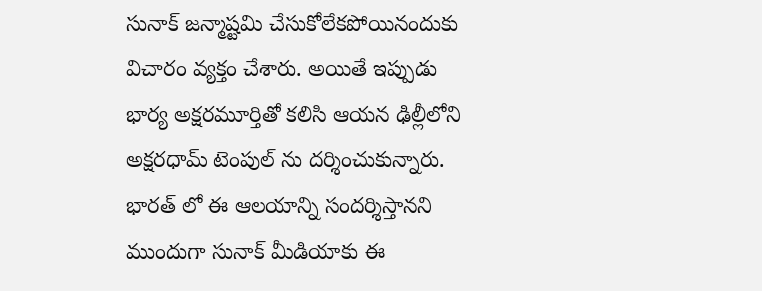సునాక్ జన్మాష్టమి చేసుకోలేకపోయినందుకు విచారం వ్యక్తం చేశారు. అయితే ఇప్పుడు భార్య అక్షరమూర్తితో కలిసి ఆయన ఢిల్లీలోని అక్షరధామ్ టెంపుల్ ను దర్శించుకున్నారు. భారత్ లో ఈ ఆలయాన్ని సందర్శిస్తానని ముందుగా సునాక్ మీడియాకు ఈ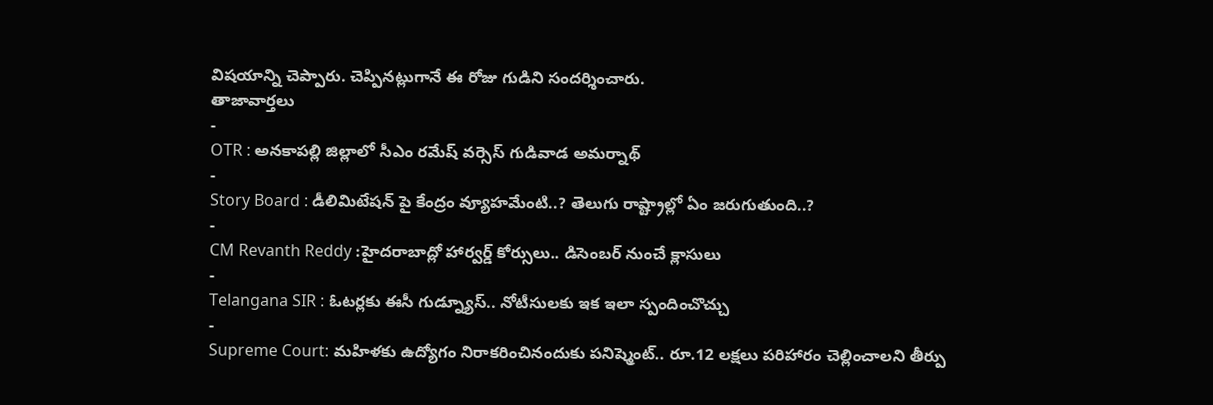విషయాన్ని చెప్పారు. చెప్పినట్లుగానే ఈ రోజు గుడిని సందర్శించారు.
తాజావార్తలు
-
OTR : అనకాపల్లి జిల్లాలో సీఎం రమేష్ వర్సెస్ గుడివాడ అమర్నాథ్
-
Story Board : డీలిమిటేషన్ పై కేంద్రం వ్యూహమేంటి..? తెలుగు రాష్ట్రాల్లో ఏం జరుగుతుంది..?
-
CM Revanth Reddy :హైదరాబాద్లో హార్వర్డ్ కోర్సులు.. డిసెంబర్ నుంచే క్లాసులు
-
Telangana SIR : ఓటర్లకు ఈసీ గుడ్న్యూస్.. నోటీసులకు ఇక ఇలా స్పందించొచ్చు
-
Supreme Court: మహిళకు ఉద్యోగం నిరాకరించినందుకు పనిష్మెంట్.. రూ.12 లక్షలు పరిహారం చెల్లించాలని తీర్పు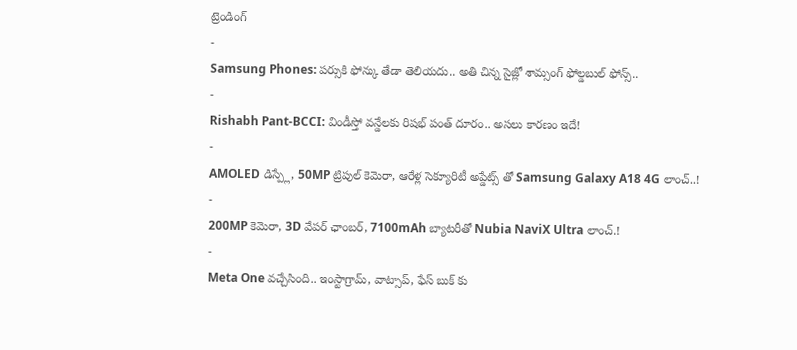ట్రెండింగ్
-
Samsung Phones: పర్సుకి ఫోన్కు తేడా తెలియదు.. అతి చిన్న సైజ్లో శామ్సంగ్ ఫోల్డబుల్ ఫోన్స్..
-
Rishabh Pant-BCCI: విండీస్తో వన్డేలకు రిషభ్ పంత్ దూరం.. అసలు కారణం ఇదే!
-
AMOLED డిస్ప్లే, 50MP ట్రిపుల్ కెమెరా, ఆరేళ్ల సెక్యూరిటీ అప్డేట్స్ తో Samsung Galaxy A18 4G లాంచ్..!
-
200MP కెమెరా, 3D వేపర్ ఛాంబర్, 7100mAh బ్యాటరీతో Nubia NaviX Ultra లాంచ్.!
-
Meta One వచ్చేసింది.. ఇంస్టాగ్రామ్, వాట్సాప్, ఫేస్ బుక్ కు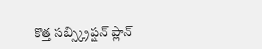కొత్త సబ్స్క్రిప్షన్ ప్లాన్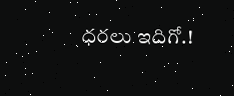ధరలు ఇదిగో.!